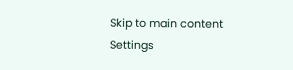Skip to main content
Settings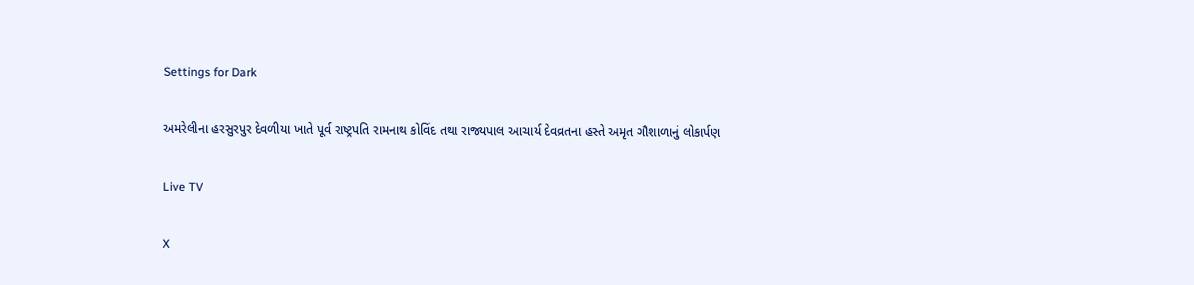Settings for Dark

અમરેલીના હરસુરપુર દેવળીયા ખાતે પૂર્વ રાષ્ટ્રપતિ રામનાથ કોવિંદ તથા રાજ્યપાલ આચાર્ય દેવવ્રતના હસ્તે અમૃત ગૌશાળાનું લોકાર્પણ

Live TV

X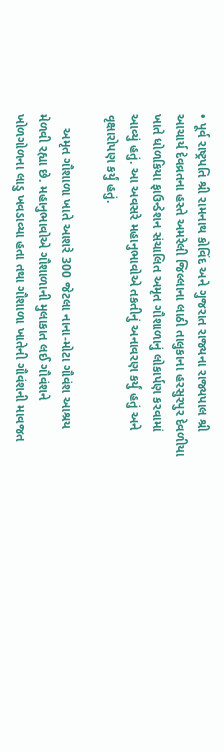• પૂર્વ રાષ્ટ્રપતિ શ્રી રામનાથ કોવિંદ અને ગુજરાત રાજ્યના રાજ્યપાલ શ્રી આચાર્ય દેવવ્રતના હસ્તે અમરેલી જિલ્લાના લાઠી તાલુકાના હરસુરપુર દેવળીયા ખાતે ધોળકિયા ફાઉન્ડેશન સંચાલિત અમૃત ગૌશાળાનું લોકાર્પણ કરવામાં આવ્યું હતું. આ અવસરે મહાનુભાવોએ તકતીનું અનાવરણ કર્યું હતું અને વૃક્ષારોપણ કર્યું હતું.

    અમૃત ગૌશાળા ખાતે આશરે 300 જેટલા નાના-મોટા ગૌવંશ આશ્રય મેળવી રહ્યા છે. મહાનુભાવોએ ગૌશાળાની મુલાકાત લઈ ગૌવંશને ખોળગોળના લાડુ ખવડાવ્યા હતા તથા ગૌશાળા ખાતેની ગૌવંશની માવજત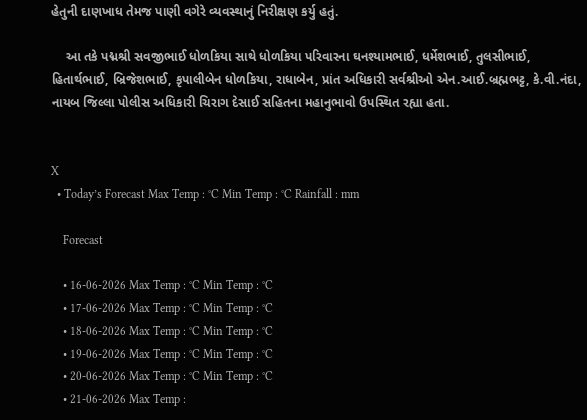હેતુની દાણખાધ તેમજ પાણી વગેરે વ્યવસ્થાનું નિરીક્ષણ કર્યુ હતું.

    આ તકે પદ્મશ્રી સવજીભાઈ ધોળકિયા સાથે ધોળકિયા પરિવારના ઘનશ્યામભાઈ, ધર્મેશભાઈ, તુલસીભાઈ, હિતાર્થભાઈ, બ્રિજેશભાઈ, કૃપાલીબેન ધોળકિયા, રાધાબેન, પ્રાંત અધિકારી સર્વશ્રીઓ એન.આઈ.બ્રહ્મભટ્ટ, કે.વી.નંદા, નાયબ જિલ્લા પોલીસ અધિકારી ચિરાગ દેસાઈ સહિતના મહાનુભાવો ઉપસ્થિત રહ્યા હતા.


X
  • Today’s Forecast Max Temp : °C Min Temp : °C Rainfall : mm

    Forecast

    • 16-06-2026 Max Temp : °C Min Temp : °C
    • 17-06-2026 Max Temp : °C Min Temp : °C
    • 18-06-2026 Max Temp : °C Min Temp : °C
    • 19-06-2026 Max Temp : °C Min Temp : °C
    • 20-06-2026 Max Temp : °C Min Temp : °C
    • 21-06-2026 Max Temp :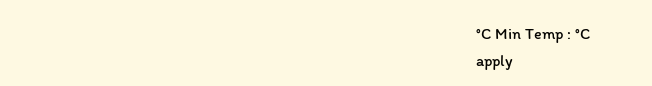°C Min Temp : °C
apply